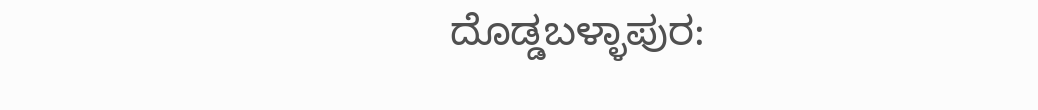ದೊಡ್ಡಬಳ್ಳಾಪುರ: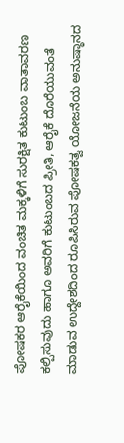ಪೋಷಕರ ಆರೈಕೆಯಿಂದ ವಂಚಿತ ಮಕ್ಕಳಿಗೆ ಸುರಕ್ಷಿತ ಕುಟುಂಬ ವಾತಾವರಣ ಕಲ್ಪಿಸುವುದು ಹಾಗೂ ಅವರಿಗೆ ಕುಟುಂಬದ ಪ್ರೀತಿ, ಆರೈಕೆ ದೊರೆಯುವಂತೆ ಮಾಡುವ ಉದ್ದೇಶದಿಂದ ರೂಪಿಸಿರುವ ಪೋಷಕತ್ವ ಯೋಜನೆಯ ಅನುಷ್ಠಾನದ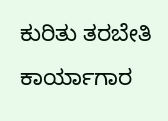ಕುರಿತು ತರಬೇತಿ ಕಾರ್ಯಾಗಾರ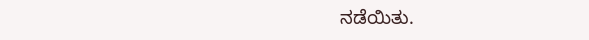ನಡೆಯಿತು.